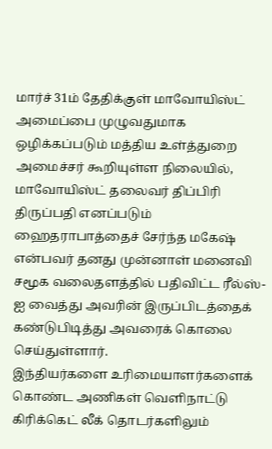மார்ச் 31ம் தேதிக்குள் மாவோயிஸ்ட் அமைப்பை முழுவதுமாக ஒழிக்கப்படும் மத்திய உள்த்துறை அமைச்சர் கூறியுள்ள நிலையில், மாவோயிஸ்ட் தலைவர் திப்பிரி திருப்பதி எனப்படும்
ஹைதராபாத்தைச் சேர்ந்த மகேஷ் என்பவர் தனது முன்னாள் மனைவி சமூக வலைதளத்தில் பதிவிட்ட ரீல்ஸ்-ஐ வைத்து அவரின் இருப்பிடத்தைக் கண்டுபிடித்து அவரைக் கொலை செய்துள்ளார்.
இந்தியர்களை உரிமையாளர்களைக் கொண்ட அணிகள் வெளிநாட்டு கிரிக்கெட் லீக் தொடர்களிலும்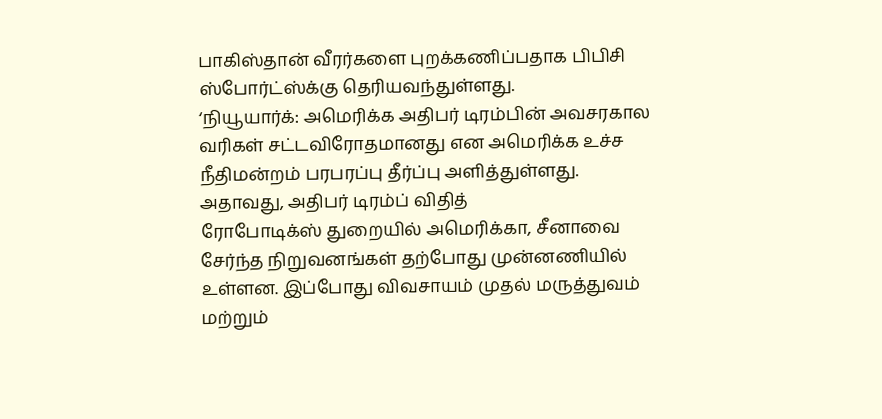பாகிஸ்தான் வீரர்களை புறக்கணிப்பதாக பிபிசி ஸ்போர்ட்ஸ்க்கு தெரியவந்துள்ளது.
‘நியூயார்க்: அமெரிக்க அதிபர் டிரம்பின் அவசரகால வரிகள் சட்டவிரோதமானது என அமெரிக்க உச்ச நீதிமன்றம் பரபரப்பு தீர்ப்பு அளித்துள்ளது. அதாவது, அதிபர் டிரம்ப் விதித்
ரோபோடிக்ஸ் துறையில் அமெரிக்கா, சீனாவை சேர்ந்த நிறுவனங்கள் தற்போது முன்னணியில் உள்ளன. இப்போது விவசாயம் முதல் மருத்துவம் மற்றும்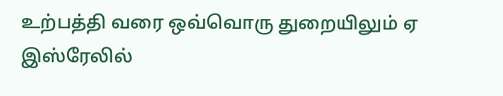உற்பத்தி வரை ஒவ்வொரு துறையிலும் ஏ
இஸ்ரேலில்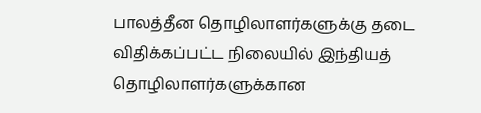பாலத்தீன தொழிலாளர்களுக்கு தடை விதிக்கப்பட்ட நிலையில் இந்தியத் தொழிலாளர்களுக்கான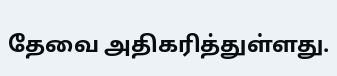தேவை அதிகரித்துள்ளது.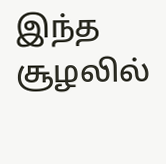இந்த சூழலில்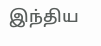இந்திய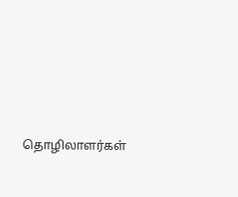தொழிலாளர்கள்